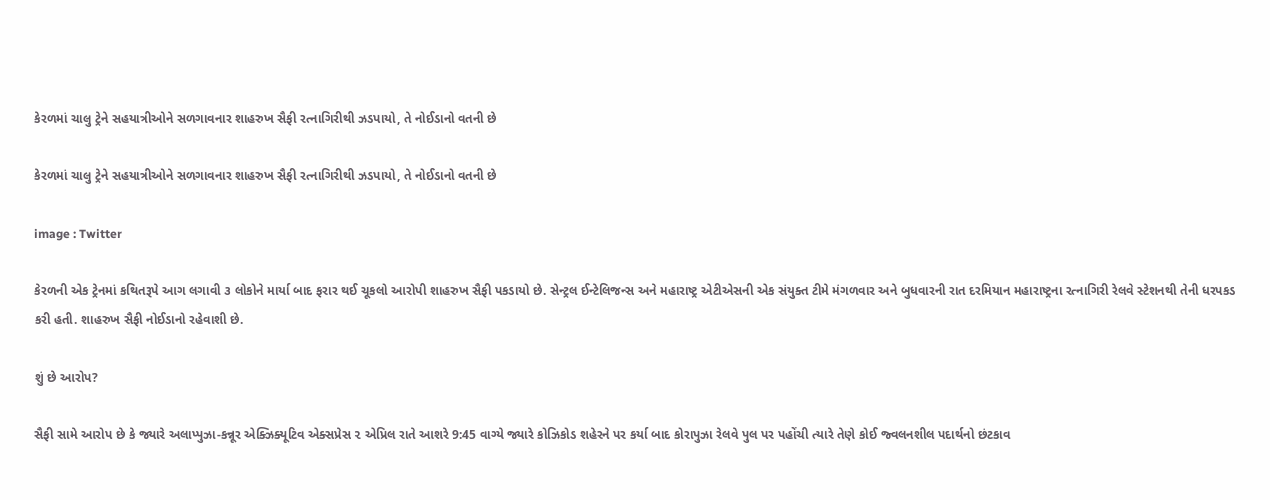કેરળમાં ચાલુ ટ્રેને સહયાત્રીઓને સળગાવનાર શાહરુખ સૈફી રત્નાગિરીથી ઝડપાયો, તે નોઈડાનો વતની છે

કેરળમાં ચાલુ ટ્રેને સહયાત્રીઓને સળગાવનાર શાહરુખ સૈફી રત્નાગિરીથી ઝડપાયો, તે નોઈડાનો વતની છે

image : Twitter

કેરળની એક ટ્રેનમાં કથિતરૂપે આગ લગાવી ૩ લોકોને માર્યા બાદ ફરાર થઈ ચૂકલો આરોપી શાહરુખ સૈફી પકડાયો છે. સેન્ટ્રલ ઈન્ટેલિજન્સ અને મહારાષ્ટ્ર એટીએસની એક સંયુક્ત ટીમે મંગળવાર અને બુધવારની રાત દરમિયાન મહારાષ્ટ્રના રત્નાગિરી રેલવે સ્ટેશનથી તેની ધરપકડ કરી હતી. શાહરુખ સૈફી નોઈડાનો રહેવાશી છે.

શું છે આરોપ?

સૈફી સામે આરોપ છે કે જ્યારે અલાપ્પુઝા-કન્નૂર એક્ઝિક્યૂટિવ એક્સપ્રેસ ૨ એપ્રિલ રાતે આશરે 9:45 વાગ્યે જ્યારે કોઝિકોડ શહેરને પર કર્યા બાદ કોરાપુઝા રેલવે પુલ પર પહોંચી ત્યારે તેણે કોઈ જ્વલનશીલ પદાર્થનો છંટકાવ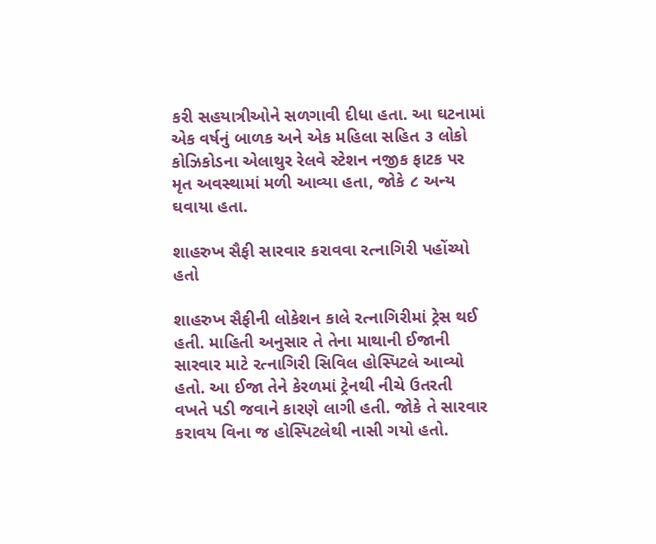કરી સહયાત્રીઓને સળગાવી દીધા હતા. આ ઘટનામાં એક વર્ષનું બાળક અને એક મહિલા સહિત ૩ લોકો કોઝિકોડના એલાથુર રેલવે સ્ટેશન નજીક ફાટક પર મૃત અવસ્થામાં મળી આવ્યા હતા, જોકે ૮ અન્ય ઘવાયા હતા.

શાહરુખ સૈફી સારવાર કરાવવા રત્નાગિરી પહોંચ્યો હતો

શાહરુખ સૈફીની લોકેશન કાલે રત્નાગિરીમાં ટ્રેસ થઈ હતી. માહિતી અનુસાર તે તેના માથાની ઈજાની સારવાર માટે રત્નાગિરી સિવિલ હોસ્પિટલે આવ્યો હતો. આ ઈજા તેને કેરળમાં ટ્રેનથી નીચે ઉતરતી વખતે પડી જવાને કારણે લાગી હતી. જોકે તે સારવાર કરાવય વિના જ હોસ્પિટલેથી નાસી ગયો હતો.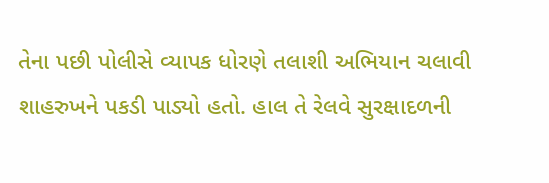તેના પછી પોલીસે વ્યાપક ધોરણે તલાશી અભિયાન ચલાવી શાહરુખને પકડી પાડ્યો હતો. હાલ તે રેલવે સુરક્ષાદળની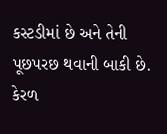કસ્ટડીમાં છે અને તેની પૂછપરછ થવાની બાકી છે. કેરળ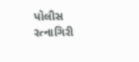પોલીસ રત્નાગિરી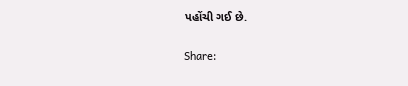પહોંચી ગઈ છે.

Share: